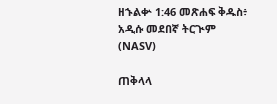ዘኁልቍ 1:46 መጽሐፍ ቅዱስ፥ አዲሱ መደበኛ ትርጒም (NASV)

ጠቅላላ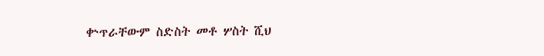ቍጥራቸውም ስድስት መቶ ሦስት ሺህ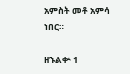አምስት መቶ አምሳ ነበር።

ዘኁልቍ 1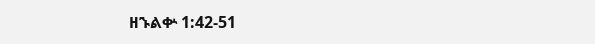ዘኁልቍ 1:42-51